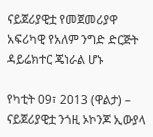ናይጀሪያዊቷ የመጀመሪያዋ አፍሪካዊ የአለም ንግድ ድርጅት ዳይሬክተር ጄነራል ሆኑ

የካቲት 09፣ 2013 (ዋልታ) – ናይጀሪያዊቷ ንጎዚ ኦኮንጆ ኢውያላ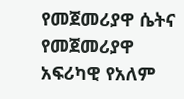የመጀመሪያዋ ሴትና የመጀመሪያዋ አፍሪካዊ የአለም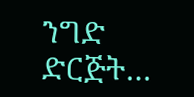ንግድ ድርጅት…